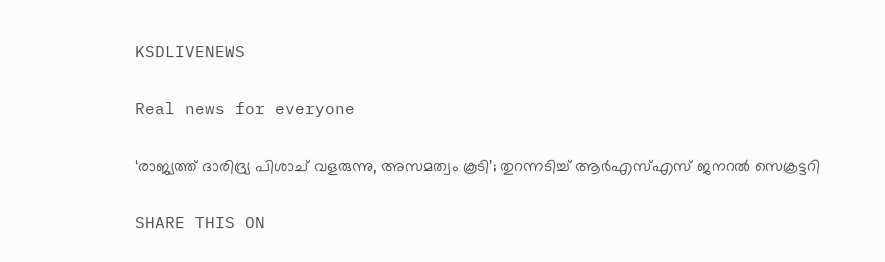KSDLIVENEWS

Real news for everyone

‘രാജ്യത്ത് ദാരിദ്ര്യ പിശാച് വളരുന്നു, അസമത്വം കൂടി’; തുറന്നടിച്ച് ആർഎസ്എസ് ജനറൽ സെക്രട്ടറി

SHARE THIS ON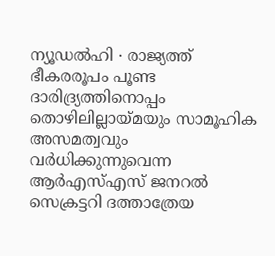ന്യൂഡൽഹി ∙ രാജ്യത്ത് ഭീകരരൂപം പൂണ്ട ദാരിദ്ര്യത്തിനൊപ്പം തൊഴിലില്ലായ്മയും സാമൂഹിക അസമത്വവും വർധിക്കുന്നുവെന്ന ആർഎസ്എസ് ജനറൽ സെക്രട്ടറി ദത്താത്രേയ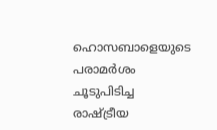ഹൊസബാളെയുടെ പരാമർശം ചൂടുപിടിച്ച രാഷ്ട്രീയ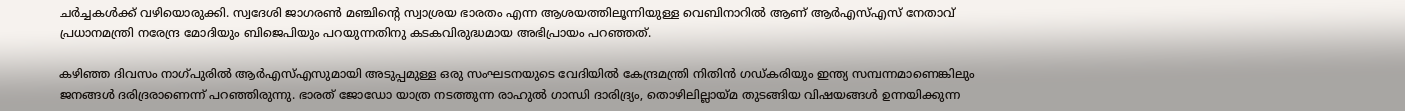ചർച്ചകൾക്ക് വഴിയൊരുക്കി. സ്വദേശി ജാഗരൺ മഞ്ചിന്റെ സ്വാശ്രയ ഭാരതം എന്ന ആശയത്തിലൂന്നിയുള്ള വെബിനാറിൽ ആണ് ആർഎസ്എസ് നേതാവ് പ്രധാനമന്ത്രി നരേന്ദ്ര മോദിയും ബിജെപിയും പറയുന്നതിനു കടകവിരുദ്ധമായ അഭിപ്രായം പറഞ്ഞത്.

കഴിഞ്ഞ ദിവസം നാഗ്പുരിൽ ആർഎസ്എസുമായി അടുപ്പമുള്ള ഒരു സംഘടനയുടെ വേദിയിൽ കേന്ദ്രമന്ത്രി നിതിൻ ഗഡ്കരിയും ഇന്ത്യ സമ്പന്നമാണെങ്കിലും ജനങ്ങൾ ദരിദ്രരാണെന്ന് പറഞ്ഞിരുന്നു. ഭാരത് ജോഡോ യാത്ര നടത്തുന്ന രാഹുൽ ഗാന്ധി ദാരിദ്ര്യം, തൊഴിലില്ലായ്മ തുടങ്ങിയ വിഷയങ്ങൾ ഉന്നയിക്കുന്ന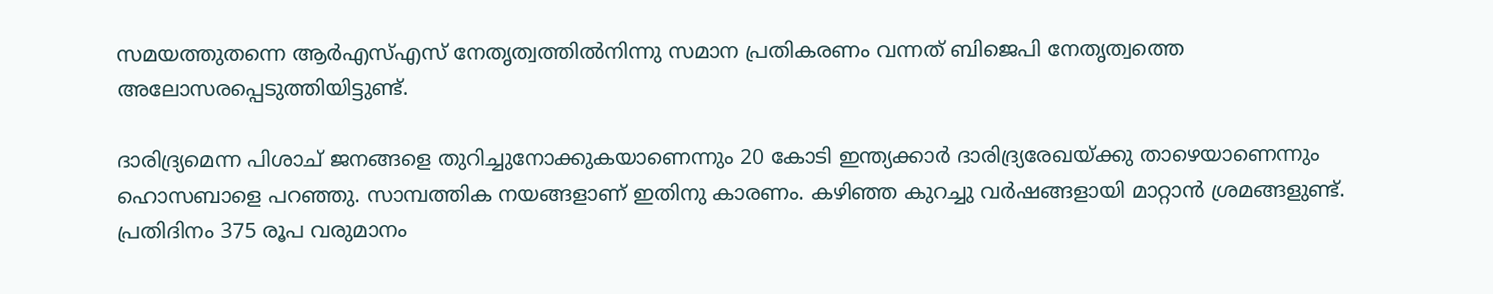സമയത്തുതന്നെ ആർഎസ്എസ് നേതൃത്വത്തിൽനിന്നു സമാന പ്രതികരണം വന്നത് ബിജെപി നേതൃത്വത്തെ അലോസരപ്പെടുത്തിയിട്ടുണ്ട്.

ദാരിദ്ര്യമെന്ന പിശാച് ജനങ്ങളെ തുറിച്ചുനോക്കുകയാണെന്നും 20 കോടി ഇന്ത്യക്കാർ ദാരിദ്ര്യരേഖയ്ക്കു താഴെയാണെന്നും ഹൊസബാളെ പറഞ്ഞു. സാമ്പത്തിക നയങ്ങളാണ് ഇതിനു കാരണം. കഴിഞ്ഞ കുറച്ചു വർഷങ്ങളായി മാറ്റാൻ ശ്രമങ്ങളുണ്ട്. പ്രതിദിനം 375 രൂപ വരുമാനം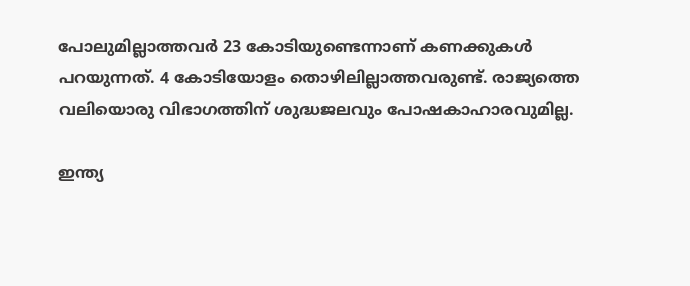പോലുമില്ലാത്തവർ 23 കോടിയുണ്ടെന്നാണ് കണക്കുകൾ പറയുന്നത്. 4 കോടിയോളം തൊഴിലില്ലാത്തവരുണ്ട്. രാജ്യത്തെ വലിയൊരു വിഭാഗത്തിന് ശുദ്ധജലവും പോഷകാഹാരവുമില്ല.

ഇന്ത്യ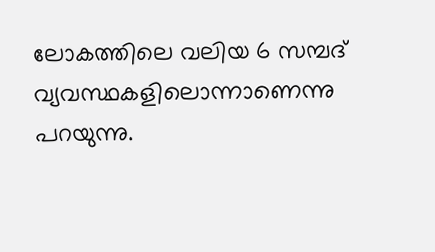ലോകത്തിലെ വലിയ 6 സമ്പദ് വ്യവസ്ഥകളിലൊന്നാണെന്നു പറയുന്നു.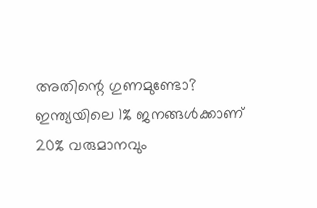അതിന്റെ ഗുണമുണ്ടോ? ഇന്ത്യയിലെ 1% ജനങ്ങൾക്കാണ് 20% വരുമാനവും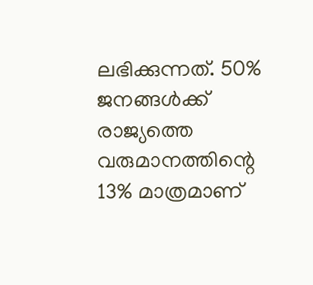ലഭിക്കുന്നത്. 50% ജനങ്ങൾക്ക് രാജ്യത്തെ വരുമാനത്തിന്റെ 13% മാത്രമാണ്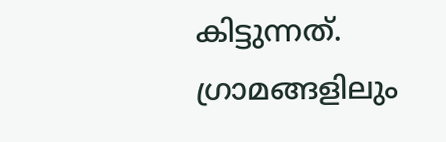കിട്ടുന്നത്. ഗ്രാമങ്ങളിലും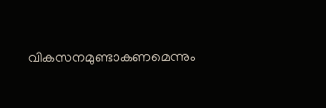വികസനമുണ്ടാകണമെന്നും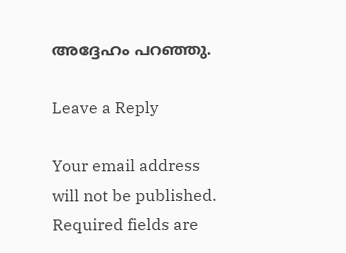അദ്ദേഹം പറഞ്ഞു.

Leave a Reply

Your email address will not be published. Required fields are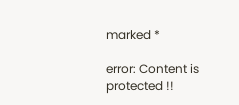marked *

error: Content is protected !!